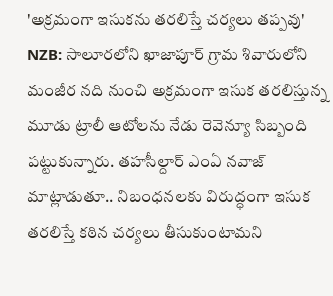'అక్రమంగా ఇసుకను తరలిస్తే చర్యలు తప్పవు'
NZB: సాలూరలోని ఖాజాపూర్ గ్రామ శివారులోని మంజీర నది నుంచి అక్రమంగా ఇసుక తరలిస్తున్న మూడు ట్రాలీ ఆటోలను నేడు రెవెన్యూ సిబ్బంది పట్టుకున్నారు. తహసీల్దార్ ఎంఏ నవాజ్ మాట్లాడుతూ.. నిబంధనలకు విరుద్ధంగా ఇసుక తరలిస్తే కఠిన చర్యలు తీసుకుంటామని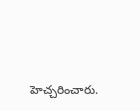హెచ్చరించారు.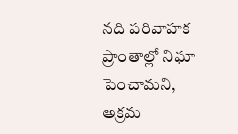నది పరివాహక ప్రాంతాల్లో నిఘా పెంచామని, అక్రమ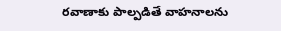రవాణాకు పాల్పడితే వాహనాలను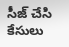సీజ్ చేసి కేసులు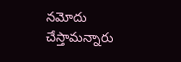నమోదు చేస్తామన్నారు